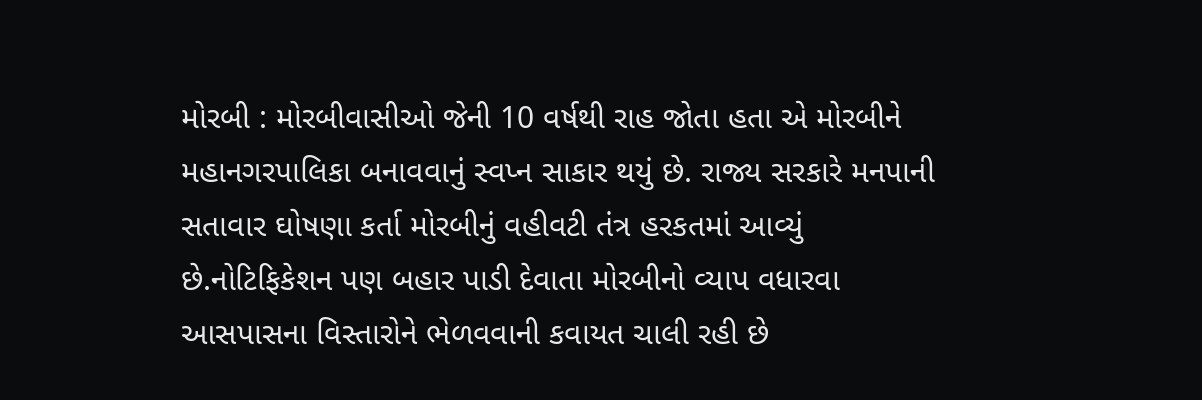મોરબી : મોરબીવાસીઓ જેની 10 વર્ષથી રાહ જોતા હતા એ મોરબીને મહાનગરપાલિકા બનાવવાનું સ્વપ્ન સાકાર થયું છે. રાજ્ય સરકારે મનપાની સતાવાર ઘોષણા કર્તા મોરબીનું વહીવટી તંત્ર હરકતમાં આવ્યું છે.નોટિફિકેશન પણ બહાર પાડી દેવાતા મોરબીનો વ્યાપ વધારવા આસપાસના વિસ્તારોને ભેળવવાની કવાયત ચાલી રહી છે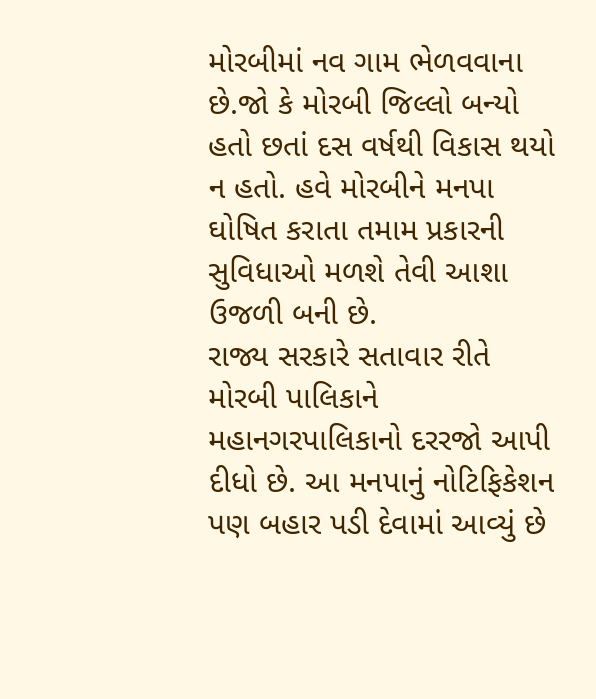મોરબીમાં નવ ગામ ભેળવવાના છે.જો કે મોરબી જિલ્લો બન્યો હતો છતાં દસ વર્ષથી વિકાસ થયો ન હતો. હવે મોરબીને મનપા ઘોષિત કરાતા તમામ પ્રકારની સુવિધાઓ મળશે તેવી આશા ઉજળી બની છે.
રાજ્ય સરકારે સતાવાર રીતે મોરબી પાલિકાને મહાનગરપાલિકાનો દરરજો આપી દીધો છે. આ મનપાનું નોટિફિકેશન પણ બહાર પડી દેવામાં આવ્યું છે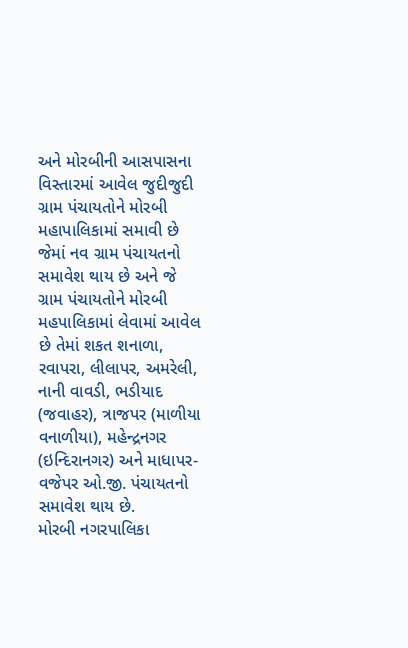અને મોરબીની આસપાસના વિસ્તારમાં આવેલ જુદીજુદી ગ્રામ પંચાયતોને મોરબી મહાપાલિકામાં સમાવી છે જેમાં નવ ગ્રામ પંચાયતનો સમાવેશ થાય છે અને જે ગ્રામ પંચાયતોને મોરબી મહપાલિકામાં લેવામાં આવેલ છે તેમાં શકત શનાળા, રવાપરા, લીલાપર, અમરેલી, નાની વાવડી, ભડીયાદ (જવાહર), ત્રાજપર (માળીયા વનાળીયા), મહેન્દ્રનગર (ઇન્દિરાનગર) અને માધાપર-વજેપર ઓ.જી. પંચાયતનો સમાવેશ થાય છે.
મોરબી નગરપાલિકા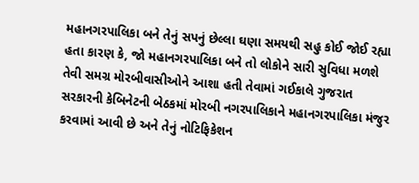મહાનગરપાલિકા બને તેનું સપનું છેલ્લા ઘણા સમયથી સહુ કોઈ જોઈ રહ્યા હતા કારણ કે, જો મહાનગરપાલિકા બને તો લોકોને સારી સુવિધા મળશે તેવી સમગ્ર મોરબીવાસીઓને આશા હતી તેવામાં ગઈકાલે ગુજરાત સરકારની કેબિનેટની બેઠકમાં મોરબી નગરપાલિકાને મહાનગરપાલિકા મંજુર કરવામાં આવી છે અને તેનું નોટિફિકેશન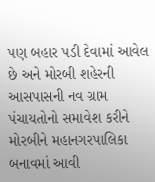પણ બહાર પડી દેવામાં આવેલ છે અને મોરબી શહેરની આસપાસની નવ ગ્રામ પંચાયતોનો સમાવેશ કરીને મોરબીને મહાનગરપાલિકા બનાવમાં આવી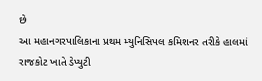છે
આ મહાનગરપાલિકાના પ્રથમ મ્યુનિસિપલ કમિશનર તરીકે હાલમાં રાજકોટ ખાતે ડેપ્યુટી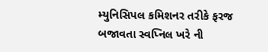મ્યુનિસિપલ કમિશનર તરીકે ફરજ બજાવતા સ્વપ્નિલ ખરે ની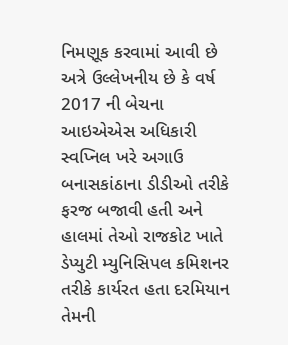નિમણૂક કરવામાં આવી છે અત્રે ઉલ્લેખનીય છે કે વર્ષ 2017 ની બેચના આઇએએસ અધિકારી સ્વપ્નિલ ખરે અગાઉ બનાસકાંઠાના ડીડીઓ તરીકે ફરજ બજાવી હતી અને હાલમાં તેઓ રાજકોટ ખાતે ડેપ્યુટી મ્યુનિસિપલ કમિશનર તરીકે કાર્યરત હતા દરમિયાન તેમની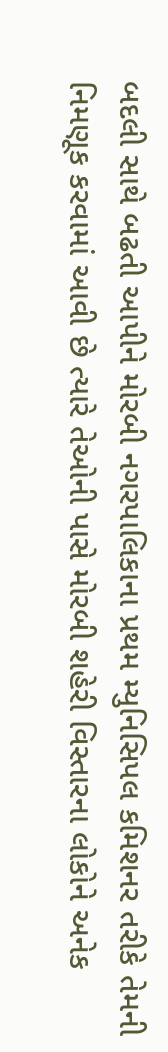બદલી સાથે બઢતી આપીને મોરબી નગરપાલિકાના પ્રથમ મ્યુનિસિપલ કમિશનર તરીકે તેમની નિમણૂક કરવામાં આવી છે ત્યારે તેઓની પાસે મોરબી શહેરી વિસ્તારના લોકોને અનેક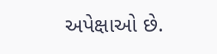અપેક્ષાઓ છે.